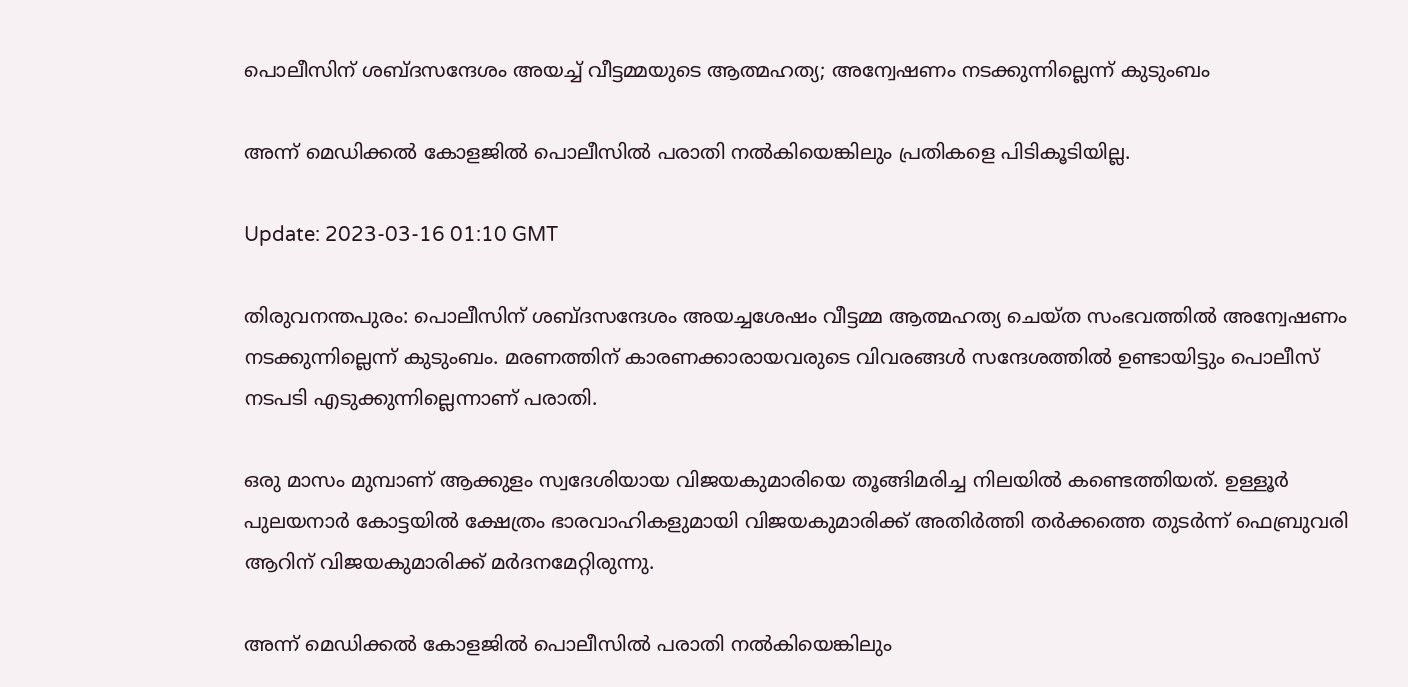പൊലീസിന് ശബ്ദസന്ദേശം അയച്ച് വീട്ടമ്മയുടെ ആത്മഹത്യ; അന്വേഷണം നടക്കുന്നില്ലെന്ന് കുടുംബം

അന്ന് മെഡിക്കൽ കോളജിൽ പൊലീസിൽ പരാതി നൽകിയെങ്കിലും പ്രതികളെ പിടികൂടിയില്ല.

Update: 2023-03-16 01:10 GMT

തിരുവനന്തപുരം: പൊലീസിന് ശബ്ദസന്ദേശം അയച്ചശേഷം വീട്ടമ്മ ആത്മഹത്യ ചെയ്ത സംഭവത്തിൽ അന്വേഷണം നടക്കുന്നില്ലെന്ന് കുടുംബം. മരണത്തിന് കാരണക്കാരായവരുടെ വിവരങ്ങൾ സന്ദേശത്തിൽ ഉണ്ടായിട്ടും പൊലീസ് നടപടി എടുക്കുന്നില്ലെന്നാണ് പരാതി.

ഒരു മാസം മുമ്പാണ് ആക്കുളം സ്വദേശിയായ വിജയകുമാരിയെ തൂങ്ങിമരിച്ച നിലയിൽ കണ്ടെത്തിയത്. ഉള്ളൂർ പുലയനാർ കോട്ടയിൽ ക്ഷേത്രം ഭാരവാഹികളുമായി വിജയകുമാരിക്ക് അതിർത്തി തർക്കത്തെ തുടർന്ന് ഫെബ്രുവരി ആറിന് വിജയകുമാരിക്ക് മർദനമേറ്റിരുന്നു.

അന്ന് മെഡിക്കൽ കോളജിൽ പൊലീസിൽ പരാതി നൽകിയെങ്കിലും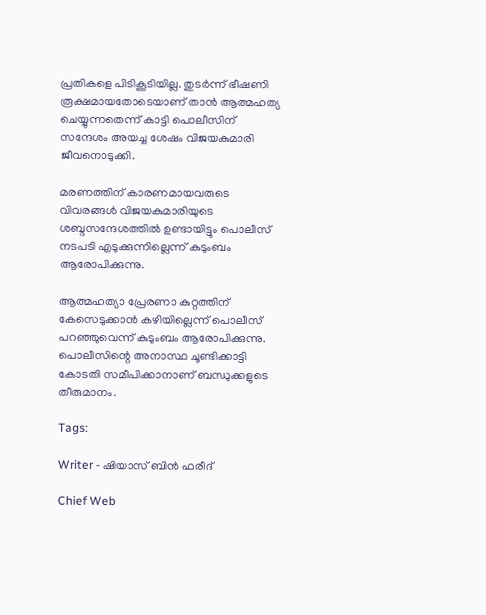പ്രതികളെ പിടികൂടിയില്ല. തുടർന്ന് ഭീഷണി രൂക്ഷമായതോടെയാണ് താൻ ആത്മഹത്യ ചെയ്യുന്നതെന്ന് കാട്ടി പൊലീസിന് സന്ദേശം അയച്ച ശേഷം വിജയകുമാരി ജീവനൊടുക്കി.

മരണത്തിന് കാരണമായവരുടെ വിവരങ്ങൾ വിജയകുമാരിയുടെ ശബ്ദസന്ദേശത്തിൽ ഉണ്ടായിട്ടും പൊലീസ് നടപടി എടുക്കുന്നില്ലെന്ന് കുടുംബം ആരോപിക്കുന്നു.

ആത്മഹത്യാ പ്രേരണാ കുറ്റത്തിന് കേസെടുക്കാൻ കഴിയില്ലെന്ന് പൊലീസ് പറഞ്ഞുവെന്ന് കുടുംബം ആരോപിക്കുന്നു. പൊലീസിന്റെ അനാസ്ഥ ചൂണ്ടിക്കാട്ടി കോടതി സമീപിക്കാനാണ് ബന്ധുക്കളുടെ തീരുമാനം.

Tags:

Writer - ഷിയാസ് ബിന്‍ ഫരീദ്

Chief Web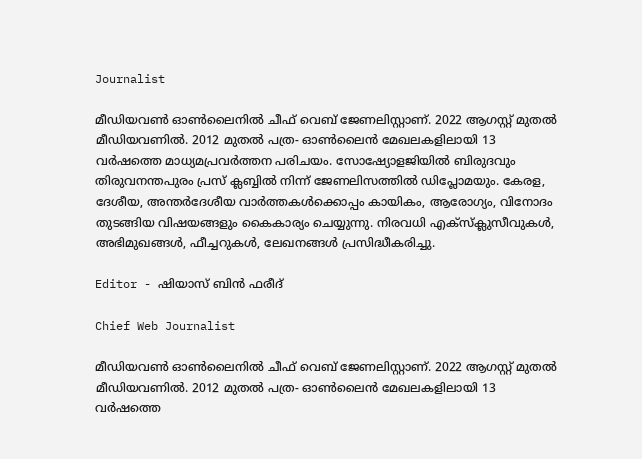Journalist

മീഡിയവണ്‍ ഓണ്‍ലൈനില്‍ ചീഫ് വെബ് ജേണലിസ്റ്റാണ്. 2022 ആഗസ്റ്റ് മുതല്‍ മീഡിയവണില്‍. 2012 മുതല്‍ പത്ര- ഓണ്‍ലൈന്‍ മേഖലകളിലായി 13 വര്‍ഷത്തെ മാധ്യമപ്രവര്‍ത്തന പരിചയം. സോഷ്യോളജിയില്‍ ബിരുദവും തിരുവനന്തപുരം പ്രസ് ക്ലബ്ബില്‍ നിന്ന് ജേണലിസത്തില്‍ ഡിപ്ലോമയും. കേരള, ദേശീയ, അന്തര്‍ദേശീയ വാര്‍ത്തകള്‍ക്കൊപ്പം കായികം, ആരോഗ്യം, വിനോദം തുടങ്ങിയ വിഷയങ്ങളും കൈകാര്യം ചെയ്യുന്നു. നിരവധി എക്സ്ക്ലുസീവുകള്‍, അഭിമുഖങ്ങള്‍, ഫീച്ചറുകള്‍, ലേഖനങ്ങള്‍ പ്രസിദ്ധീകരിച്ചു.

Editor - ഷിയാസ് ബിന്‍ ഫരീദ്

Chief Web Journalist

മീഡിയവണ്‍ ഓണ്‍ലൈനില്‍ ചീഫ് വെബ് ജേണലിസ്റ്റാണ്. 2022 ആഗസ്റ്റ് മുതല്‍ മീഡിയവണില്‍. 2012 മുതല്‍ പത്ര- ഓണ്‍ലൈന്‍ മേഖലകളിലായി 13 വര്‍ഷത്തെ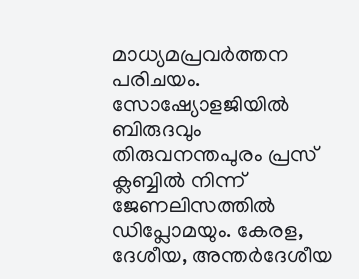മാധ്യമപ്രവര്‍ത്തന പരിചയം. സോഷ്യോളജിയില്‍ ബിരുദവും തിരുവനന്തപുരം പ്രസ് ക്ലബ്ബില്‍ നിന്ന് ജേണലിസത്തില്‍ ഡിപ്ലോമയും. കേരള, ദേശീയ, അന്തര്‍ദേശീയ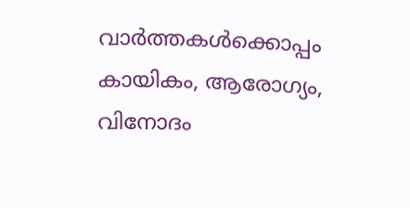വാര്‍ത്തകള്‍ക്കൊപ്പം കായികം, ആരോഗ്യം, വിനോദം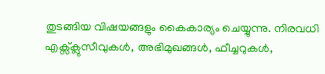തുടങ്ങിയ വിഷയങ്ങളും കൈകാര്യം ചെയ്യുന്നു. നിരവധി എക്സ്ക്ലുസീവുകള്‍, അഭിമുഖങ്ങള്‍, ഫീച്ചറുകള്‍,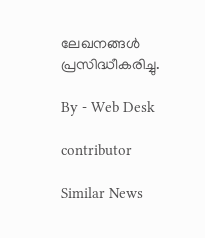ലേഖനങ്ങള്‍ പ്രസിദ്ധീകരിച്ചു.

By - Web Desk

contributor

Similar News